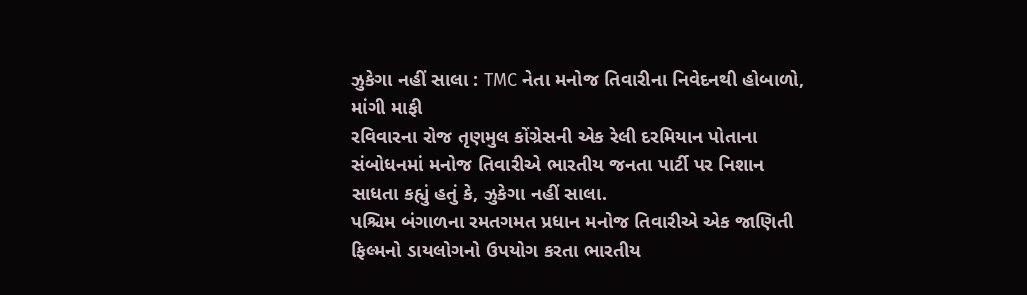ઝુકેગા નહીં સાલા : TMC નેતા મનોજ તિવારીના નિવેદનથી હોબાળો, માંગી માફી
રવિવારના રોજ તૃણમુલ કોંગ્રેસની એક રેલી દરમિયાન પોતાના સંબોધનમાં મનોજ તિવારીએ ભારતીય જનતા પાર્ટી પર નિશાન સાધતા કહ્યું હતું કે, ઝુકેગા નહીં સાલા.
પશ્ચિમ બંગાળના રમતગમત પ્રધાન મનોજ તિવારીએ એક જાણિતી ફિલ્મનો ડાયલોગનો ઉપયોગ કરતા ભારતીય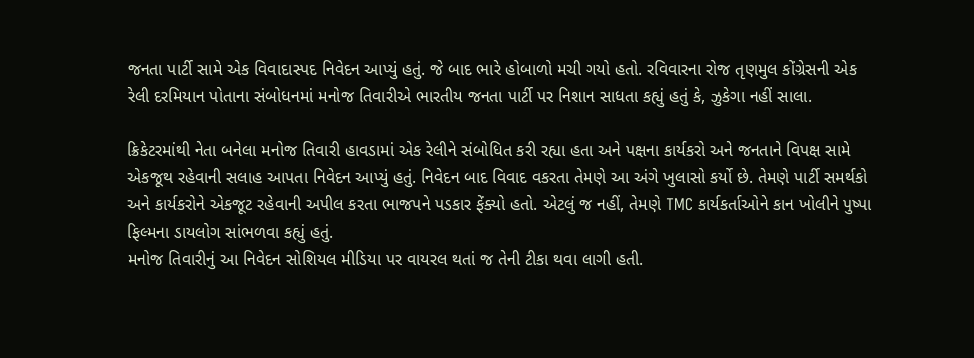જનતા પાર્ટી સામે એક વિવાદાસ્પદ નિવેદન આપ્યું હતું. જે બાદ ભારે હોબાળો મચી ગયો હતો. રવિવારના રોજ તૃણમુલ કોંગ્રેસની એક રેલી દરમિયાન પોતાના સંબોધનમાં મનોજ તિવારીએ ભારતીય જનતા પાર્ટી પર નિશાન સાધતા કહ્યું હતું કે, ઝુકેગા નહીં સાલા.

ક્રિકેટરમાંથી નેતા બનેલા મનોજ તિવારી હાવડામાં એક રેલીને સંબોધિત કરી રહ્યા હતા અને પક્ષના કાર્યકરો અને જનતાને વિપક્ષ સામે એકજૂથ રહેવાની સલાહ આપતા નિવેદન આપ્યું હતું. નિવેદન બાદ વિવાદ વકરતા તેમણે આ અંગે ખુલાસો કર્યો છે. તેમણે પાર્ટી સમર્થકો અને કાર્યકરોને એકજૂટ રહેવાની અપીલ કરતા ભાજપને પડકાર ફેંક્યો હતો. એટલું જ નહીં, તેમણે TMC કાર્યકર્તાઓને કાન ખોલીને પુષ્પા ફિલ્મના ડાયલોગ સાંભળવા કહ્યું હતું.
મનોજ તિવારીનું આ નિવેદન સોશિયલ મીડિયા પર વાયરલ થતાં જ તેની ટીકા થવા લાગી હતી.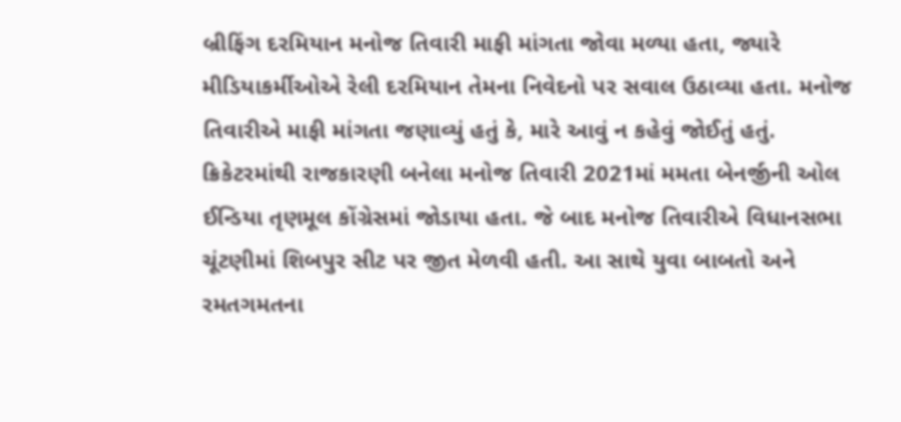બ્રીફિંગ દરમિયાન મનોજ તિવારી માફી માંગતા જોવા મળ્યા હતા, જ્યારે મીડિયાકર્મીઓએ રેલી દરમિયાન તેમના નિવેદનો પર સવાલ ઉઠાવ્યા હતા. મનોજ તિવારીએ માફી માંગતા જણાવ્યું હતું કે, મારે આવું ન કહેવું જોઈતું હતું.
ક્રિકેટરમાંથી રાજકારણી બનેલા મનોજ તિવારી 2021માં મમતા બેનર્જીની ઓલ ઈન્ડિયા તૃણમૂલ કોંગ્રેસમાં જોડાયા હતા. જે બાદ મનોજ તિવારીએ વિધાનસભા ચૂંટણીમાં શિબપુર સીટ પર જીત મેળવી હતી. આ સાથે યુવા બાબતો અને રમતગમતના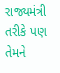રાજ્યમંત્રી તરીકે પણ તેમને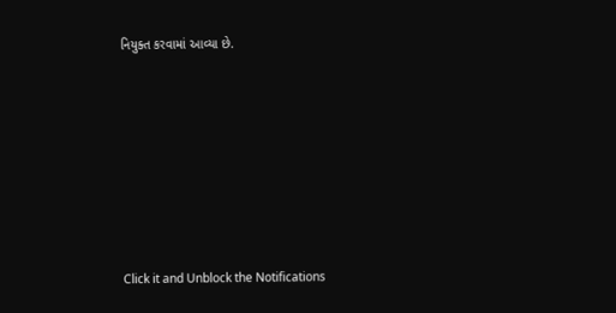નિયુક્ત કરવામાં આવ્યા છે.












Click it and Unblock the Notifications